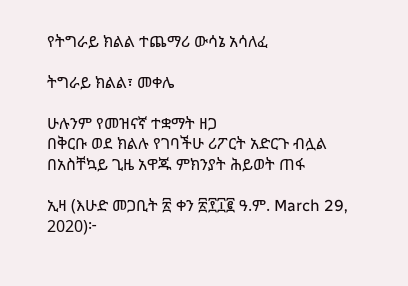የትግራይ ክልል ተጨማሪ ውሳኔ አሳለፈ

ትግራይ ክልል፣ መቀሌ

ሁሉንም የመዝናኛ ተቋማት ዘጋ
በቅርቡ ወደ ክልሉ የገባችሁ ሪፖርት አድርጉ ብሏል
በአስቸኳይ ጊዜ አዋጁ ምክንያት ሕይወት ጠፋ

ኢዛ (እሁድ መጋቢት ፳ ቀን ፳፻፲፪ ዓ.ም. March 29, 2020)፦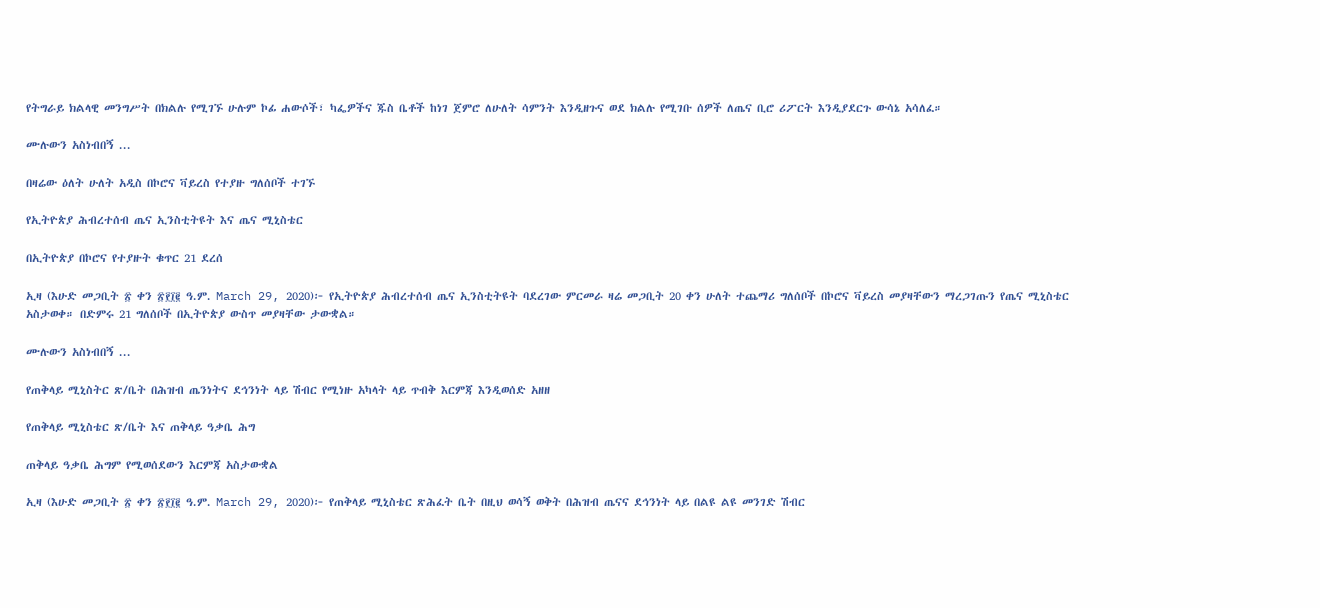የትግራይ ክልላዊ መንግሥት በክልሉ የሚገኙ ሁሉም ኮፊ ሐውሶች፣ ካፌዎችና ጁስ ቤቶች ከነገ ጀምሮ ለሁለት ሳምንት እንዲዘጉና ወደ ክልሉ የሚገቡ ሰዎች ለጤና ቢሮ ሪፖርት እንዲያደርጉ ውሳኔ አሳለፈ።

ሙሉውን አስነብበኝ ...

በዛሬው ዕለት ሁለት አዲስ በኮሮና ቫይረስ የተያዙ ግለሰቦች ተገኙ

የኢትዮጵያ ሕብረተሰብ ጤና ኢንስቲትዩት እና ጤና ሚኒስቴር

በኢትዮጵያ በኮሮና የተያዙት ቁጥር 21 ደረሰ

ኢዛ (እሁድ መጋቢት ፳ ቀን ፳፻፲፪ ዓ.ም. March 29, 2020)፦ የኢትዮጵያ ሕብረተሰብ ጤና ኢንስቲትዩት ባደረገው ምርመራ ዛሬ መጋቢት 20 ቀን ሁለት ተጨማሪ ግለሰቦች በኮሮና ቫይረስ መያዛቸውን ማረጋገጡን የጤና ሚኒስቴር አስታወቀ። በድምሩ 21 ግለሰቦች በኢትዮጵያ ውስጥ መያዛቸው ታውቋል።

ሙሉውን አስነብበኝ ...

የጠቅላይ ሚኒስትር ጽ/ቤት በሕዝብ ጤንነትና ደኅንነት ላይ ሽብር የሚነዙ አካላት ላይ ጥብቅ እርምጃ እንዲወሰድ አዘዘ

የጠቅላይ ሚኒስቴር ጽ/ቤት እና ጠቅላይ ዓቃቤ ሕግ

ጠቅላይ ዓቃቤ ሕግም የሚወሰደውን እርምጃ አስታውቋል

ኢዛ (እሁድ መጋቢት ፳ ቀን ፳፻፲፪ ዓ.ም. March 29, 2020)፦ የጠቅላይ ሚኒስቴር ጽሕፈት ቤት በዚህ ወሳኝ ወቅት በሕዝብ ጤናና ደኅንነት ላይ በልዩ ልዩ መንገድ ሽብር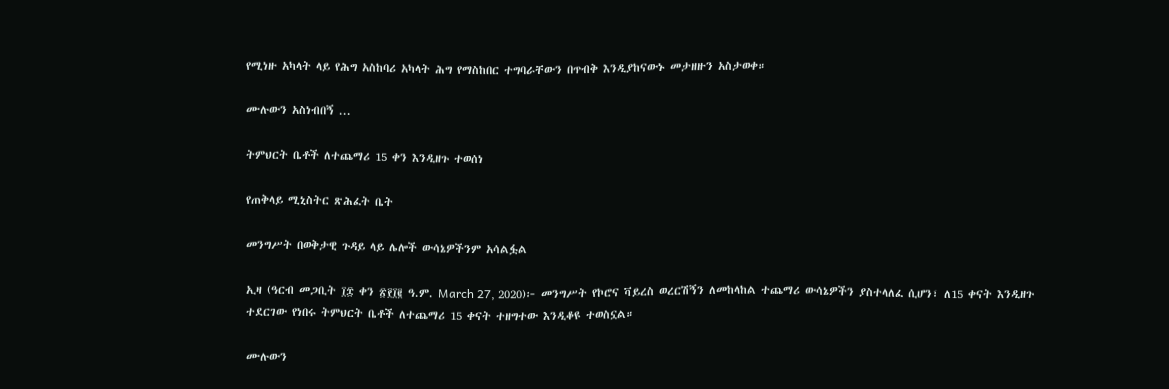የሚነዙ አካላት ላይ የሕግ አስከባሪ አካላት ሕግ የማስከበር ተግባራቸውን በጥብቅ እንዲያከናውኑ መታዘዙን አስታወቀ።

ሙሉውን አስነብበኝ ...

ትምህርት ቤቶች ለተጨማሪ 15 ቀን እንዲዘጉ ተወሰነ

የጠቅላይ ሚኒስትር ጽሕፈት ቤት

መንግሥት በወቅታዊ ጉዳይ ላይ ሌሎች ውሳኔዎችንም አሳልፏል

ኢዛ (ዓርብ መጋቢት ፲፰ ቀን ፳፻፲፪ ዓ.ም. March 27, 2020)፦ መንግሥት የኮሮና ቫይረስ ወረርሽኝን ለመከላከል ተጨማሪ ውሳኔዎችን ያስተላለፈ ሲሆን፣ ለ15 ቀናት እንዲዘጉ ተደርገው የነበሩ ትምህርት ቤቶች ለተጨማሪ 15 ቀናት ተዘግተው እንዲቆዩ ተወስኗል።

ሙሉውን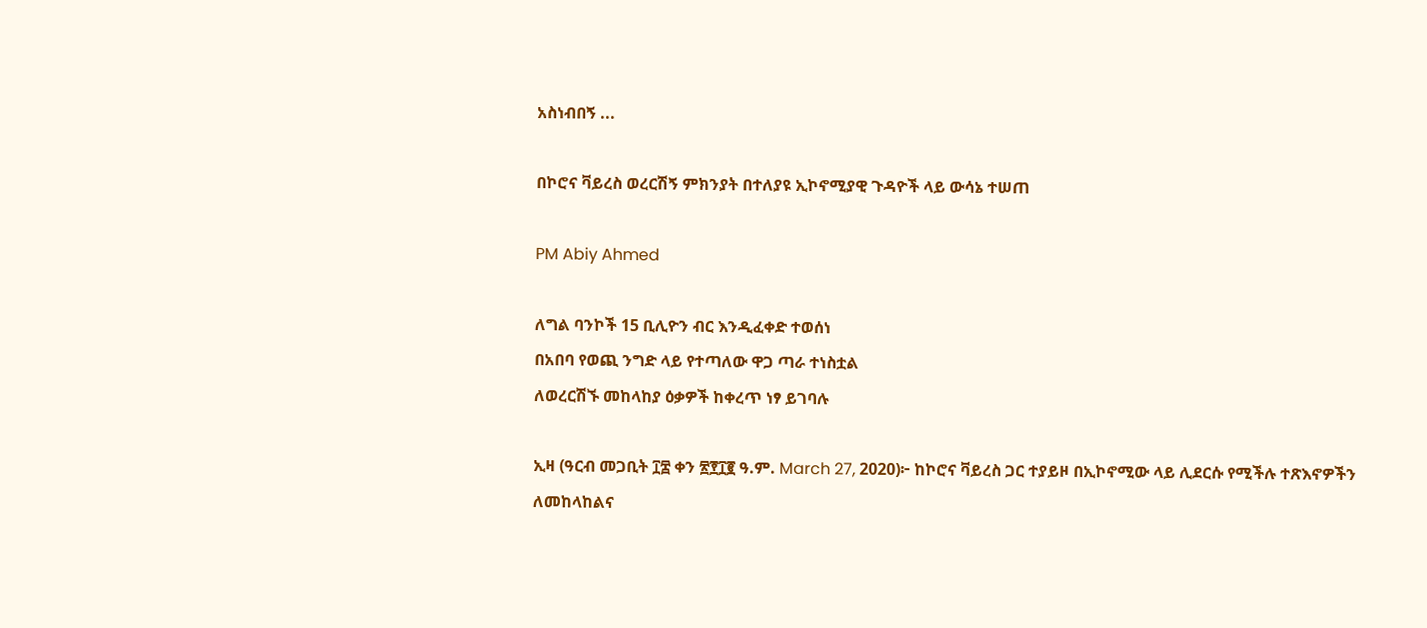አስነብበኝ ...

በኮሮና ቫይረስ ወረርሽኝ ምክንያት በተለያዩ ኢኮኖሚያዊ ጉዳዮች ላይ ውሳኔ ተሠጠ

PM Abiy Ahmed

ለግል ባንኮች 15 ቢሊዮን ብር እንዲፈቀድ ተወሰነ
በአበባ የወጪ ንግድ ላይ የተጣለው ዋጋ ጣራ ተነስቷል
ለወረርሽኙ መከላከያ ዕቃዎች ከቀረጥ ነፃ ይገባሉ

ኢዛ (ዓርብ መጋቢት ፲፰ ቀን ፳፻፲፪ ዓ.ም. March 27, 2020)፦ ከኮሮና ቫይረስ ጋር ተያይዞ በኢኮኖሚው ላይ ሊደርሱ የሚችሉ ተጽእኖዎችን ለመከላከልና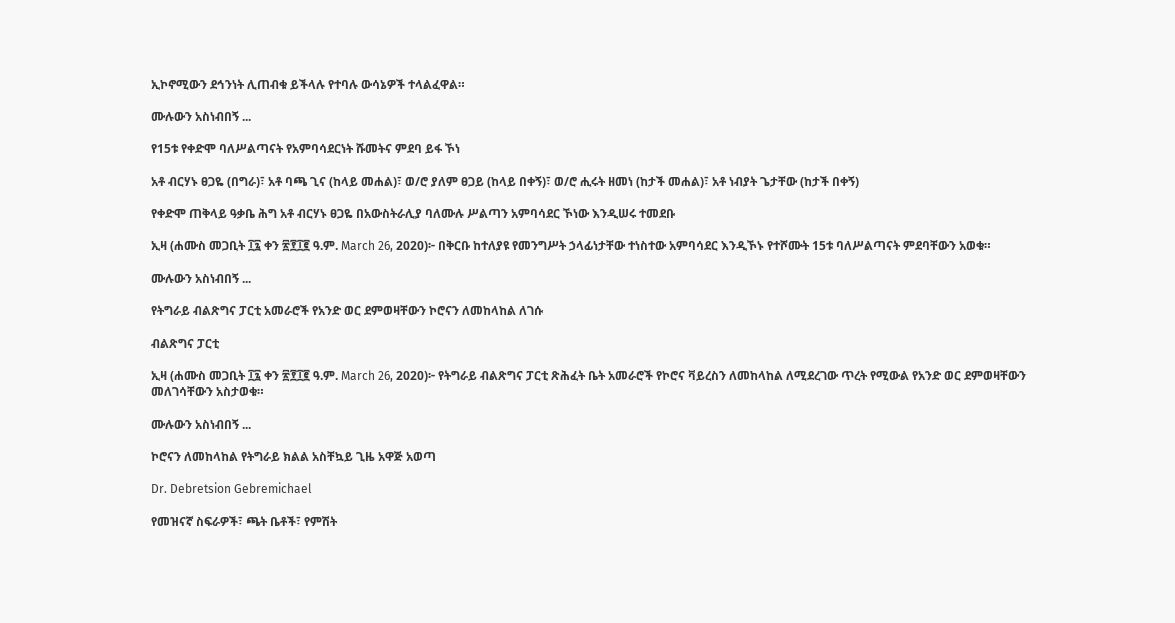ኢኮኖሚውን ደኅንነት ሊጠብቁ ይችላሉ የተባሉ ውሳኔዎች ተላልፈዋል።

ሙሉውን አስነብበኝ ...

የ15ቱ የቀድሞ ባለሥልጣናት የአምባሳደርነት ሹመትና ምደባ ይፋ ኾነ

አቶ ብርሃኑ ፀጋዬ (በግራ)፣ አቶ ባጫ ጊና (ከላይ መሐል)፣ ወ/ሮ ያለም ፀጋይ (ከላይ በቀኝ)፣ ወ/ሮ ሒሩት ዘመነ (ከታች መሐል)፣ አቶ ነብያት ጌታቸው (ከታች በቀኝ)

የቀድሞ ጠቅላይ ዓቃቤ ሕግ አቶ ብርሃኑ ፀጋዬ በአውስትራሊያ ባለሙሉ ሥልጣን አምባሳደር ኾነው እንዲሠሩ ተመደቡ

ኢዛ (ሐሙስ መጋቢት ፲፯ ቀን ፳፻፲፪ ዓ.ም. March 26, 2020)፦ በቅርቡ ከተለያዩ የመንግሥት ኃላፊነታቸው ተነስተው አምባሳደር እንዲኾኑ የተሾሙት 15ቱ ባለሥልጣናት ምደባቸውን አወቁ።

ሙሉውን አስነብበኝ ...

የትግራይ ብልጽግና ፓርቲ አመራሮች የአንድ ወር ደምወዛቸውን ኮሮናን ለመከላከል ለገሱ

ብልጽግና ፓርቲ

ኢዛ (ሐሙስ መጋቢት ፲፯ ቀን ፳፻፲፪ ዓ.ም. March 26, 2020)፦ የትግራይ ብልጽግና ፓርቲ ጽሕፈት ቤት አመራሮች የኮሮና ቫይረስን ለመከላከል ለሚደረገው ጥረት የሚውል የአንድ ወር ደምወዛቸውን መለገሳቸውን አስታወቁ።

ሙሉውን አስነብበኝ ...

ኮሮናን ለመከላከል የትግራይ ክልል አስቸኳይ ጊዜ አዋጅ አወጣ

Dr. Debretsion Gebremichael

የመዝናኛ ስፍራዎች፣ ጫት ቤቶች፣ የምሽት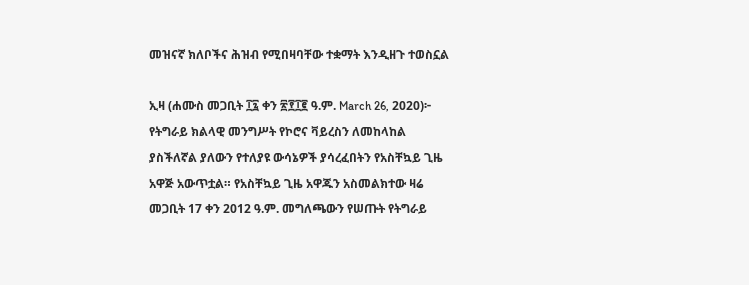መዝናኛ ክለቦችና ሕዝብ የሚበዛባቸው ተቋማት እንዲዘጉ ተወስኗል

ኢዛ (ሐሙስ መጋቢት ፲፯ ቀን ፳፻፲፪ ዓ.ም. March 26, 2020)፦ የትግራይ ክልላዊ መንግሥት የኮሮና ቫይረስን ለመከላከል ያስችለኛል ያለውን የተለያዩ ውሳኔዎች ያሳረፈበትን የአስቸኳይ ጊዜ አዋጅ አውጥቷል። የአስቸኳይ ጊዜ አዋጁን አስመልክተው ዛሬ መጋቢት 17 ቀን 2012 ዓ.ም. መግለጫውን የሠጡት የትግራይ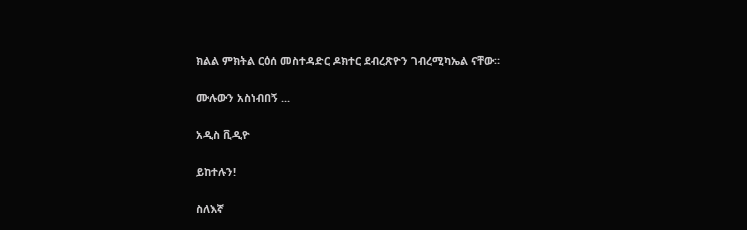ክልል ምክትል ርዕሰ መስተዳድር ዶክተር ደብረጽዮን ገብረሚካኤል ናቸው።

ሙሉውን አስነብበኝ ...

አዲስ ቪዲዮ

ይከተሉን!

ስለእኛ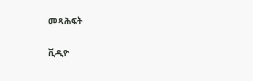መጻሕፍት

ቪዲዮ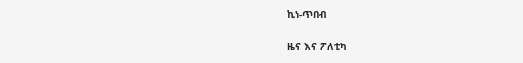ኪነ-ጥበብ

ዜና እና ፖለቲካ